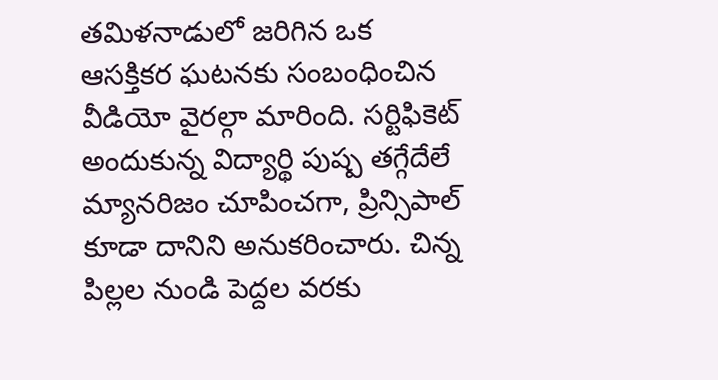తమిళనాడులో జరిగిన ఒక ఆసక్తికర ఘటనకు సంబంధించిన వీడియో వైరల్గా మారింది. సర్టిఫికెట్ అందుకున్న విద్యార్థి పుష్ప తగ్గేదేలే మ్యానరిజం చూపించగా, ప్రిన్సిపాల్ కూడా దానిని అనుకరించారు. చిన్న పిల్లల నుండి పెద్దల వరకు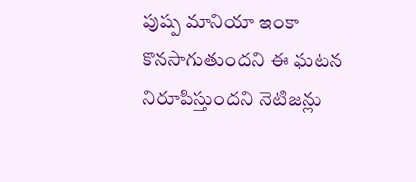పుష్ప మానియా ఇంకా కొనసాగుతుందని ఈ ఘటన నిరూపిస్తుందని నెటిజన్లు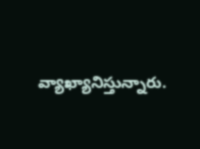వ్యాఖ్యానిస్తున్నారు.